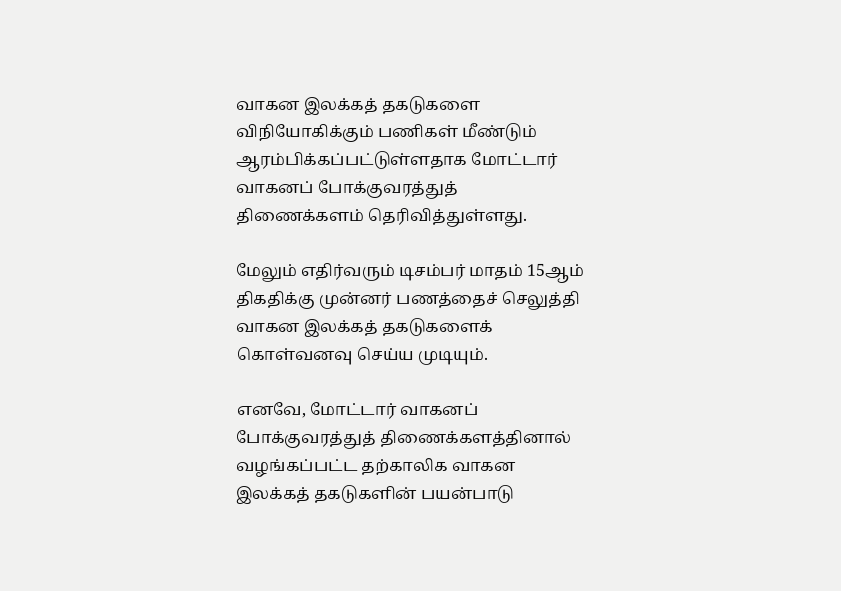வாகன இலக்கத் தகடுகளை விநியோகிக்கும் பணிகள் மீண்டும் ஆரம்பிக்கப்பட்டுள்ளதாக மோட்டார் வாகனப் போக்குவரத்துத் திணைக்களம் தெரிவித்துள்ளது.

மேலும் எதிர்வரும் டிசம்பர் மாதம் 15ஆம் திகதிக்கு முன்னர் பணத்தைச் செலுத்தி வாகன இலக்கத் தகடுகளைக் கொள்வனவு செய்ய முடியும்.

எனவே, மோட்டார் வாகனப் போக்குவரத்துத் திணைக்களத்தினால் வழங்கப்பட்ட தற்காலிக வாகன இலக்கத் தகடுகளின் பயன்பாடு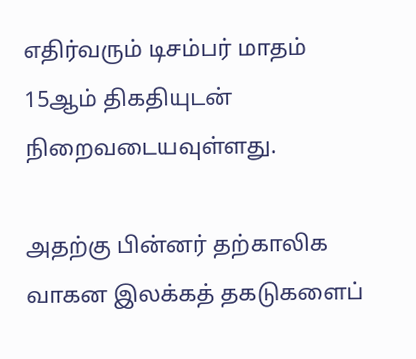எதிர்வரும் டிசம்பர் மாதம் 15ஆம் திகதியுடன் நிறைவடையவுள்ளது.

அதற்கு பின்னர் தற்காலிக வாகன இலக்கத் தகடுகளைப்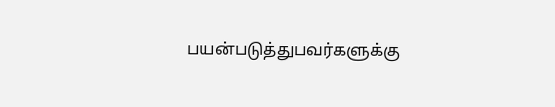பயன்படுத்துபவர்களுக்கு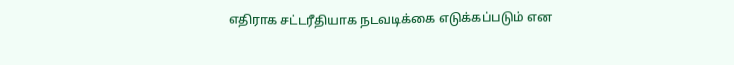எதிராக சட்டரீதியாக நடவடிக்கை எடுக்கப்படும் என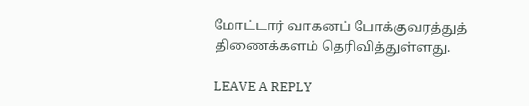மோட்டார் வாகனப் போக்குவரத்துத் திணைக்களம் தெரிவித்துள்ளது.

LEAVE A REPLY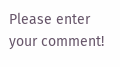Please enter your comment!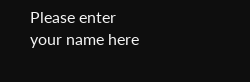Please enter your name here